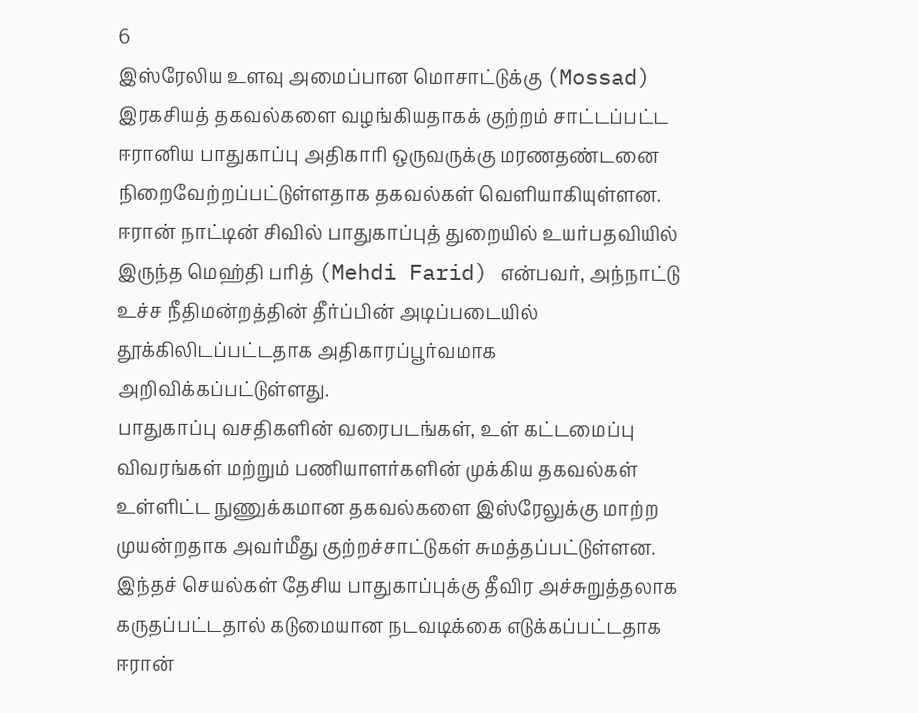6
இஸ்ரேலிய உளவு அமைப்பான மொசாட்டுக்கு (Mossad) இரகசியத் தகவல்களை வழங்கியதாகக் குற்றம் சாட்டப்பட்ட ஈரானிய பாதுகாப்பு அதிகாரி ஒருவருக்கு மரணதண்டனை நிறைவேற்றப்பட்டுள்ளதாக தகவல்கள் வெளியாகியுள்ளன.
ஈரான் நாட்டின் சிவில் பாதுகாப்புத் துறையில் உயர்பதவியில் இருந்த மெஹ்தி பரித் (Mehdi Farid) என்பவர், அந்நாட்டு உச்ச நீதிமன்றத்தின் தீர்ப்பின் அடிப்படையில் தூக்கிலிடப்பட்டதாக அதிகாரப்பூர்வமாக அறிவிக்கப்பட்டுள்ளது.
பாதுகாப்பு வசதிகளின் வரைபடங்கள், உள் கட்டமைப்பு விவரங்கள் மற்றும் பணியாளர்களின் முக்கிய தகவல்கள் உள்ளிட்ட நுணுக்கமான தகவல்களை இஸ்ரேலுக்கு மாற்ற முயன்றதாக அவர்மீது குற்றச்சாட்டுகள் சுமத்தப்பட்டுள்ளன. இந்தச் செயல்கள் தேசிய பாதுகாப்புக்கு தீவிர அச்சுறுத்தலாக கருதப்பட்டதால் கடுமையான நடவடிக்கை எடுக்கப்பட்டதாக ஈரான்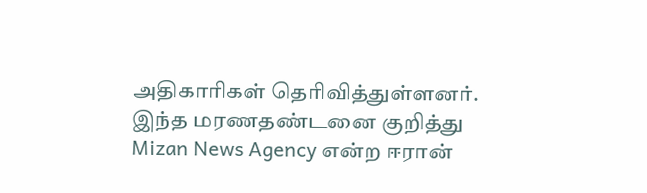அதிகாரிகள் தெரிவித்துள்ளனர்.
இந்த மரணதண்டனை குறித்து Mizan News Agency என்ற ஈரான்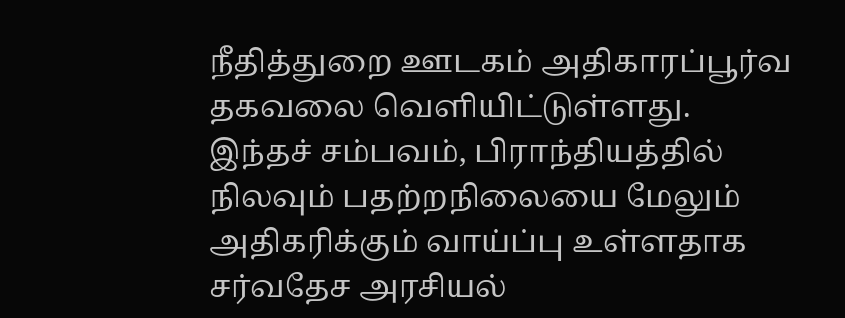நீதித்துறை ஊடகம் அதிகாரப்பூர்வ தகவலை வெளியிட்டுள்ளது.
இந்தச் சம்பவம், பிராந்தியத்தில் நிலவும் பதற்றநிலையை மேலும் அதிகரிக்கும் வாய்ப்பு உள்ளதாக சர்வதேச அரசியல்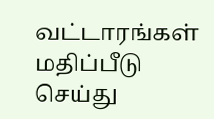வட்டாரங்கள் மதிப்பீடு செய்து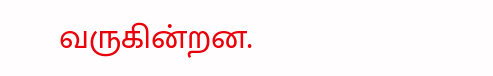வருகின்றன.